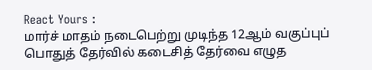React Yours :
மார்ச் மாதம் நடைபெற்று முடிந்த 12ஆம் வகுப்புப் பொதுத் தேர்வில் கடைசித் தேர்வை எழுத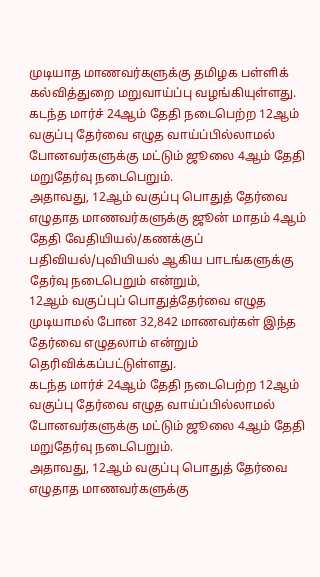முடியாத மாணவர்களுக்கு தமிழக பள்ளிக் கல்வித்துறை மறுவாய்ப்பு வழங்கியுள்ளது.
கடந்த மார்ச் 24ஆம் தேதி நடைபெற்ற 12ஆம் வகுப்பு தேர்வை எழுத வாய்ப்பில்லாமல் போனவர்களுக்கு மட்டும் ஜூலை 4ஆம் தேதி மறுதேர்வு நடைபெறும்.
அதாவது, 12ஆம் வகுப்பு பொதுத் தேர்வை எழுதாத மாணவர்களுக்கு ஜூன் மாதம் 4ஆம் தேதி வேதியியல்/கணக்குப் பதிவியல்/புவியியல் ஆகிய பாடங்களுக்கு தேர்வு நடைபெறும் என்றும்,
12ஆம் வகுப்புப் பொதுத்தேர்வை எழுத முடியாமல் போன 32,842 மாணவர்கள் இந்த தேர்வை எழுதலாம் என்றும் தெரிவிக்கப்பட்டுள்ளது.
கடந்த மார்ச் 24ஆம் தேதி நடைபெற்ற 12ஆம் வகுப்பு தேர்வை எழுத வாய்ப்பில்லாமல் போனவர்களுக்கு மட்டும் ஜூலை 4ஆம் தேதி மறுதேர்வு நடைபெறும்.
அதாவது, 12ஆம் வகுப்பு பொதுத் தேர்வை எழுதாத மாணவர்களுக்கு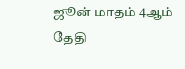ஜூன் மாதம் 4ஆம் தேதி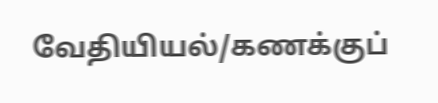வேதியியல்/கணக்குப்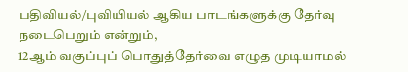பதிவியல்/புவியியல் ஆகிய பாடங்களுக்கு தேர்வு நடைபெறும் என்றும்,
12ஆம் வகுப்புப் பொதுத்தேர்வை எழுத முடியாமல்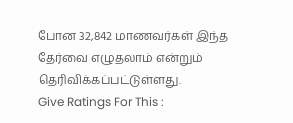போன 32,842 மாணவர்கள் இந்த தேர்வை எழுதலாம் என்றும் தெரிவிக்கப்பட்டுள்ளது.
Give Ratings For This :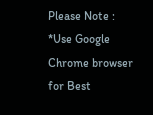Please Note :
*Use Google Chrome browser for Best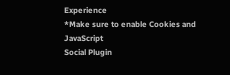Experience
*Make sure to enable Cookies and JavaScript
Social Plugin